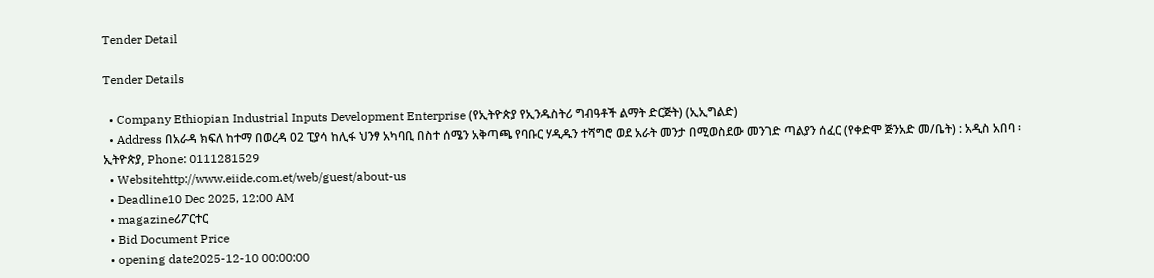Tender Detail

Tender Details

  • Company Ethiopian Industrial Inputs Development Enterprise (የኢትዮጵያ የኢንዱስትሪ ግብዓቶች ልማት ድርጅት) (ኢኢግልድ)
  • Address በአራዳ ክፍለ ከተማ በወረዳ 02 ፒያሳ ከሊፋ ህንፃ አካባቢ በስተ ሰሜን አቅጣጫ የባቡር ሃዲዱን ተሻግሮ ወደ አራት መንታ በሚወስደው መንገድ ጣልያን ሰፈር (የቀድሞ ጅንአድ መ/ቤት) : አዲስ አበባ ፡ ኢትዮጵያ, Phone: 0111281529
  • Websitehttp://www.eiide.com.et/web/guest/about-us
  • Deadline10 Dec 2025, 12:00 AM
  • magazineሪፖርተር
  • Bid Document Price
  • opening date2025-12-10 00:00:00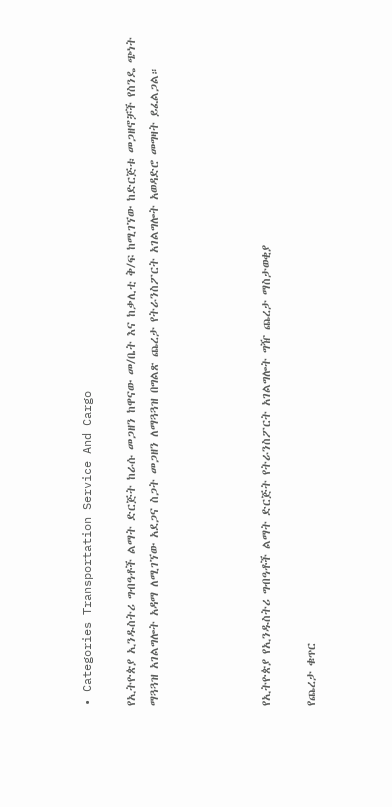• Categories Transportation Service And Cargo

የኢትዮጵያ ኢንዱስትሪ ግብዓቶች ልማት ድርጅት ከራሱ መጋዘን ከዋናው መ/ቤት እና ከቃሊቲ ቅ/ፍ ከሚገኘው ከድርጅቱ መጋዘኖቻች የስንዴ ጭነት ማጓጓዝ አገልግሎት አዳማ ለሚገኘው አደጋና ስጋት መጋዘን ለማጓጓዝ በግልጽ ጨረታ የትራንስፖርት አገልግሎት አወዳድሮ መግዛት ይፈልጋል።




የኢትዮጵያ የኢንዱስትሪ ግብዓቶች ልማት ድርጅት የትራንስፖርት አገልግሎት ግዥ ጨረታ ማስታወቂያ

የጨረታ ቁጥር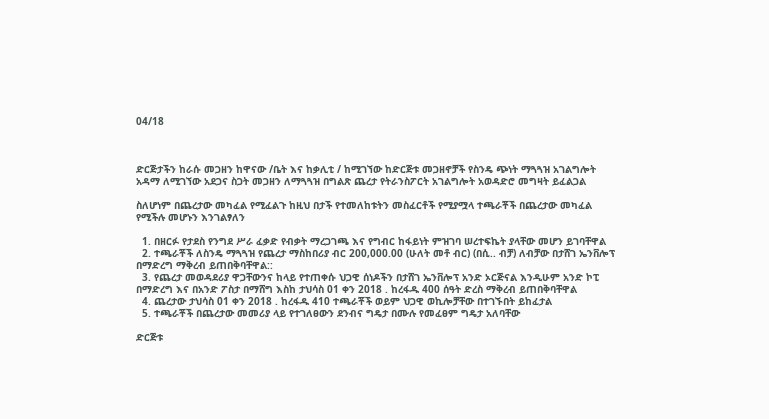04/18



ድርጅታችን ከራሱ መጋዘን ከዋናው /ቤት እና ከቃሊቲ / ከሚገኘው ከድርጅቱ መጋዘኖቻች የስንዴ ጭነት ማጓጓዝ አገልግሎት አዳማ ለሚገኘው አደጋና ስጋት መጋዘን ለማጓጓዝ በግልጽ ጨረታ የትራንስፖርት አገልግሎት አወዳድሮ መግዛት ይፈልጋል

ስለሆነም በጨረታው መካፈል የሚፈልጉ ከዚህ በታች የተመለከቱትን መስፈርቶች የሚያሟላ ተጫራቾች በጨረታው መካፈል የሚችሉ መሆኑን እንገልፃለን

  1. በዘርፉ የታደስ የንግደ ሥራ ፈቃድ የብቃት ማረጋገጫ እና የግብር ከፋይነት ምዝገባ ሠረተፍኬት ያላቸው መሆን ይገባቸዋል
  2. ተጫራቾች ለስንዴ ማጓጓዝ የጨረታ ማስከበሪያ ብር 200,000.00 (ሁለት መቶ ብር) (በሲ.. ብቻ) ለብቻው በታሸገ ኤንቨሎፕ በማድረግ ማቅረብ ይጠበቅባቸዋል::
  3. የጨረታ መወዳደሪያ ዋጋቸውንና ከላይ የተጠቀሱ ህጋዊ ሰነዶችን በታሸገ ኤንቨሎፕ አንድ ኦርጅናል እንዲሁም አንድ ኮፒ በማድረግ እና በአንድ ፖስታ በማሸግ እስከ ታህሳስ 01 ቀን 2018 . ከረፋዱ 400 ሰዓት ድረስ ማቅረብ ይጠበቅባቸዋል
  4. ጨረታው ታህሳስ 01 ቀን 2018 . ከረፋዱ 410 ተጫራቾች ወይም ህጋዊ ወኪሎቻቸው በተገኙበት ይከፈታል
  5. ተጫራቾች በጨረታው መመሪያ ላይ የተገለፀውን ደንብና ግዴታ በሙሉ የመፈፀም ግዴታ አለባቸው

ድርጅቱ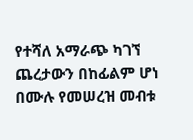የተሻለ አማራጭ ካገኘ ጨረታውን በከፊልም ሆነ በሙሉ የመሠረዝ መብቱ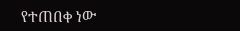የተጠበቀ ነው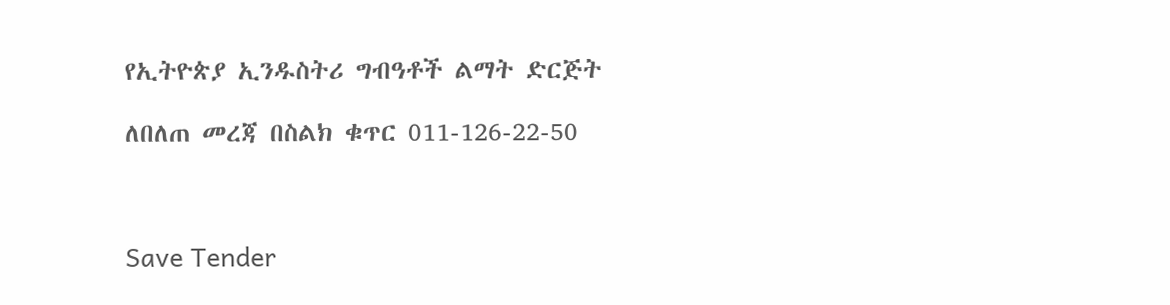የኢትዮጵያ ኢንዱስትሪ ግብዓቶች ልማት ድርጅት

ለበለጠ መረጃ በስልክ ቁጥር 011-126-22-50



Save Tender